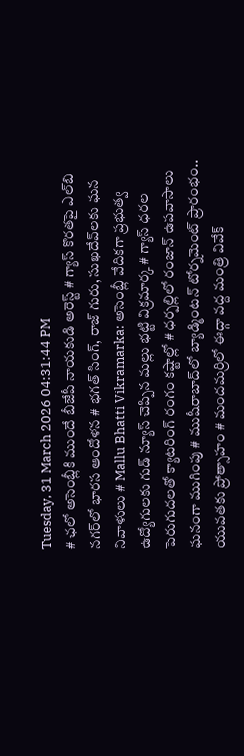Tuesday, 31 March 2026 04:31:44 PM
# ఛలో అసెంబ్లీకి ముందే బీజేపీ నాయకుడి అరెస్ట్ # గ్యాస్ కొరతపై ఎల్‌బి నగర్‌లో భారస ఆందోళన # భగత్ సింగ్, రాజ్ గురు, సుఖదేవ్‌లకు ఘన నివాళులు # Mallu Bhatti Vikramarka: అసెంబ్లీ వేదికగా ప్రభుత్వ ఉద్యోగులకు గుడ్ న్యూస్ చెప్పిన మల్లు భట్టి విక్రమార్క # గ్యాస్ ధరల పెరుగుదలతో క్యాటరింగ్ రంగం కష్టాల్లో # ధర్పల్లిలో రంజాన్ ఉపవాసాలు ఘనంగా ముగింపు # ముషీరాబాద్‌లో బ్యాడ్మింటన్ టోర్నమెంట్ ప్రారంభం.. యువతకు ప్రోత్సాహం # మందమర్రిలో ఈద్గా వద్ద మంత్రి వివేక్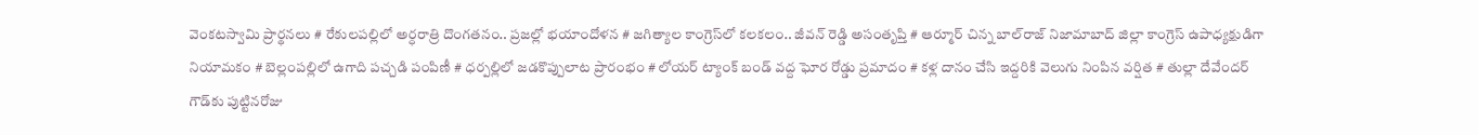వెంకటస్వామి ప్రార్థనలు # రేకులపల్లిలో అర్ధరాత్రి దొంగతనం.. ప్రజల్లో భయాందోళన # జగిత్యాల కాంగ్రెస్‌లో కలకలం.. జీవన్ రెడ్డి అసంతృప్తి # ఆర్మూర్ చిన్న బాల్‌రాజ్ నిజామాబాద్ జిల్లా కాంగ్రెస్ ఉపాధ్యక్షుడిగా నియామకం # బెల్లంపల్లిలో ఉగాది పచ్చడి పంపిణీ # ధర్పల్లిలో జడకొప్పులాట ప్రారంభం # లోయర్ ట్యాంక్ బండ్ వద్ద ఘోర రోడ్డు ప్రమాదం # కళ్ల దానం చేసి ఇద్దరికి వెలుగు నింపిన వర్షిత # తుల్లా దేవేందర్ గౌడ్‌కు పుట్టినరోజు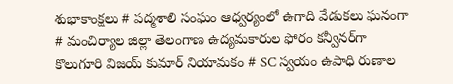శుభాకాంక్షలు # పద్మశాలి సంఘం ఆధ్వర్యంలో ఉగాది వేడుకలు ఘనంగా # మంచిర్యాల జిల్లా తెలంగాణ ఉద్యమకారుల ఫోరం కన్వీనర్‌గా కొలుగూరి విజయ్ కుమార్ నియామకం # SC స్వయం ఉపాధి రుణాల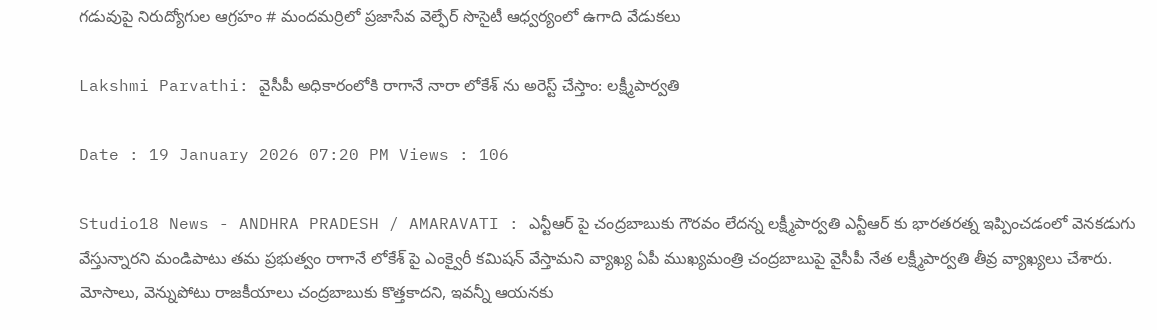గడువుపై నిరుద్యోగుల ఆగ్రహం # మందమర్రిలో ప్రజాసేవ వెల్ఫేర్ సొసైటీ ఆధ్వర్యంలో ఉగాది వేడుకలు

Lakshmi Parvathi: వైసీపీ అధికారంలోకి రాగానే నారా లోకేశ్ ను అరెస్ట్ చేస్తాం: లక్ష్మీపార్వతి

Date : 19 January 2026 07:20 PM Views : 106

Studio18 News - ANDHRA PRADESH / AMARAVATI : ఎన్టీఆర్ పై చంద్రబాబుకు గౌరవం లేదన్న లక్ష్మీపార్వతి ఎన్టీఆర్ కు భారతరత్న ఇప్పించడంలో వెనకడుగు వేస్తున్నారని మండిపాటు తమ ప్రభుత్వం రాగానే లోకేశ్ పై ఎంక్వైరీ కమిషన్ వేస్తామని వ్యాఖ్య ఏపీ ముఖ్యమంత్రి చంద్రబాబుపై వైసీపీ నేత లక్ష్మీపార్వతి తీవ్ర వ్యాఖ్యలు చేశారు. మోసాలు, వెన్నుపోటు రాజకీయాలు చంద్రబాబుకు కొత్తకాదని, ఇవన్నీ ఆయనకు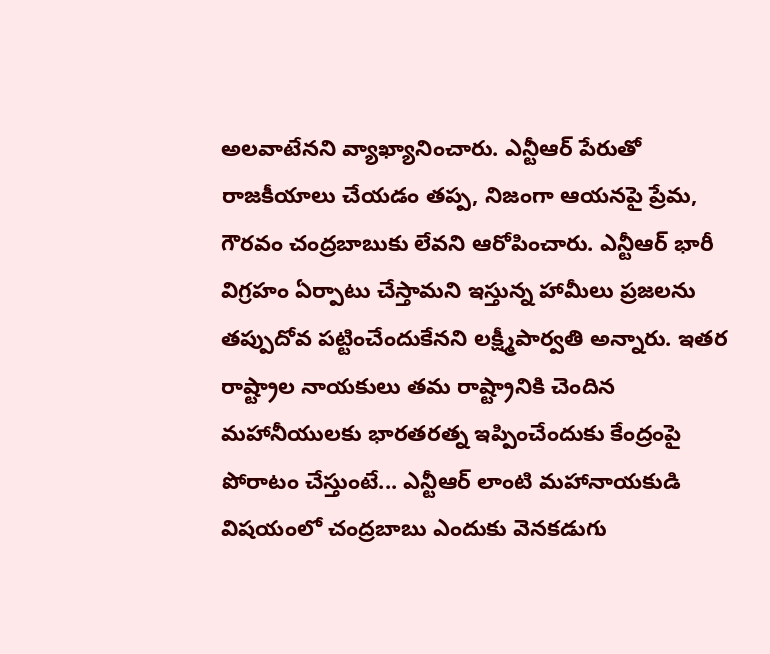అలవాటేనని వ్యాఖ్యానించారు. ఎన్టీఆర్ పేరుతో రాజకీయాలు చేయడం తప్ప, నిజంగా ఆయనపై ప్రేమ, గౌరవం చంద్రబాబుకు లేవని ఆరోపించారు. ఎన్టీఆర్ భారీ విగ్రహం ఏర్పాటు చేస్తామని ఇస్తున్న హామీలు ప్రజలను తప్పుదోవ పట్టించేందుకేనని లక్ష్మీపార్వతి అన్నారు. ఇతర రాష్ట్రాల నాయకులు తమ రాష్ట్రానికి చెందిన మహానీయులకు భారతరత్న ఇప్పించేందుకు కేంద్రంపై పోరాటం చేస్తుంటే... ఎన్టీఆర్ లాంటి మహానాయకుడి విషయంలో చంద్రబాబు ఎందుకు వెనకడుగు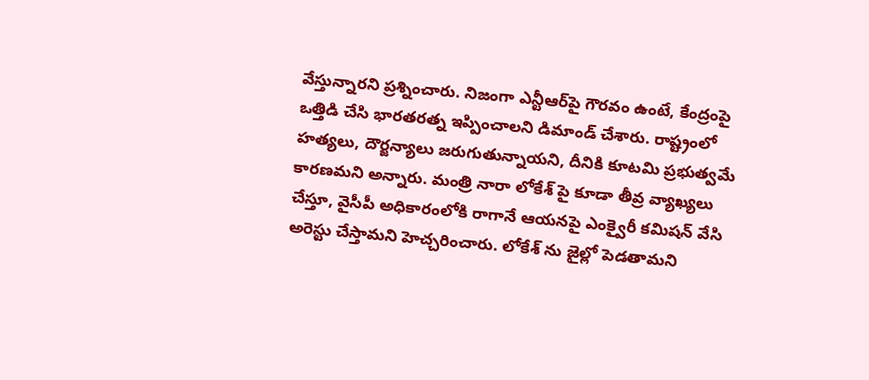వేస్తున్నారని ప్రశ్నించారు. నిజంగా ఎన్టీఆర్‌పై గౌరవం ఉంటే, కేంద్రంపై ఒత్తిడి చేసి భారతరత్న ఇప్పించాలని డిమాండ్ చేశారు. రాష్ట్రంలో హత్యలు, దౌర్జన్యాలు జరుగుతున్నాయని, దీనికి కూటమి ప్రభుత్వమే కారణమని అన్నారు. మంత్రి నారా లోకేశ్ పై కూడా తీవ్ర వ్యాఖ్యలు చేస్తూ, వైసీపీ అధికారంలోకి రాగానే ఆయనపై ఎంక్వైరీ కమిషన్ వేసి అరెస్టు చేస్తామని హెచ్చరించారు. లోకేశ్ ను జైల్లో పెడతామని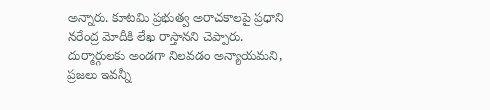అన్నారు. కూటమి ప్రభుత్వ అరాచకాలపై ప్రధాని నరేంద్ర మోదీకి లేఖ రాస్తానని చెప్పారు. దుర్మార్గులకు అండగా నిలవడం అన్యాయమని, ప్రజలు ఇవన్నీ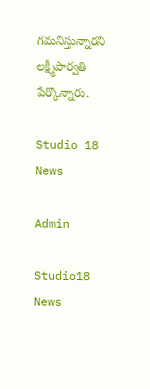గమనిస్తున్నారని లక్ష్మీపార్వతి పేర్కొన్నారు.

Studio 18 News

Admin

Studio18 News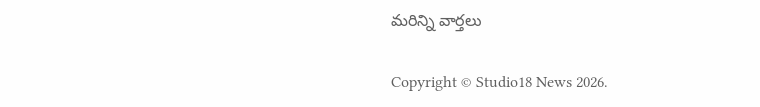మరిన్ని వార్తలు

Copyright © Studio18 News 2026.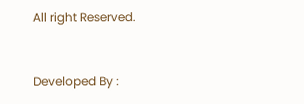All right Reserved.



Developed By :